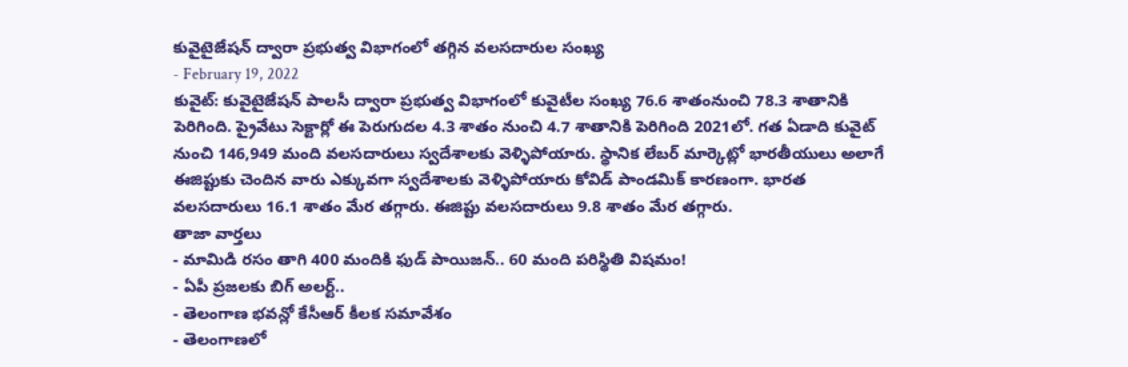కువైటైజేషన్ ద్వారా ప్రభుత్వ విభాగంలో తగ్గిన వలసదారుల సంఖ్య
- February 19, 2022
కువైట్: కువైటైజేషన్ పాలసీ ద్వారా ప్రభుత్వ విభాగంలో కువైటీల సంఖ్య 76.6 శాతంనుంచి 78.3 శాతానికి పెరిగింది. ప్రైవేటు సెక్టార్లో ఈ పెరుగుదల 4.3 శాతం నుంచి 4.7 శాతానికి పెరిగింది 2021లో. గత ఏడాది కువైట్ నుంచి 146,949 మంది వలసదారులు స్వదేశాలకు వెళ్ళిపోయారు. స్థానిక లేబర్ మార్కెట్లో భారతీయులు అలాగే ఈజిప్టుకు చెందిన వారు ఎక్కువగా స్వదేశాలకు వెళ్ళిపోయారు కోవిడ్ పాండమిక్ కారణంగా. భారత వలసదారులు 16.1 శాతం మేర తగ్గారు. ఈజిప్టు వలసదారులు 9.8 శాతం మేర తగ్గారు.
తాజా వార్తలు
- మామిడి రసం తాగి 400 మందికి ఫుడ్ పాయిజన్.. 60 మంది పరిస్థితి విషమం!
- ఏపీ ప్రజలకు బిగ్ అలర్ట్..
- తెలంగాణ భవన్లో కేసీఆర్ కీలక సమావేశం
- తెలంగాణలో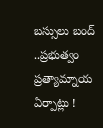బస్సులు బంద్ ..ప్రభుత్వం ప్రత్యామ్నాయ ఏర్పాట్లు !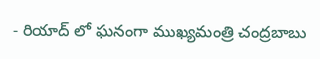- రియాద్ లో ఘనంగా ముఖ్యమంత్రి చంద్రబాబు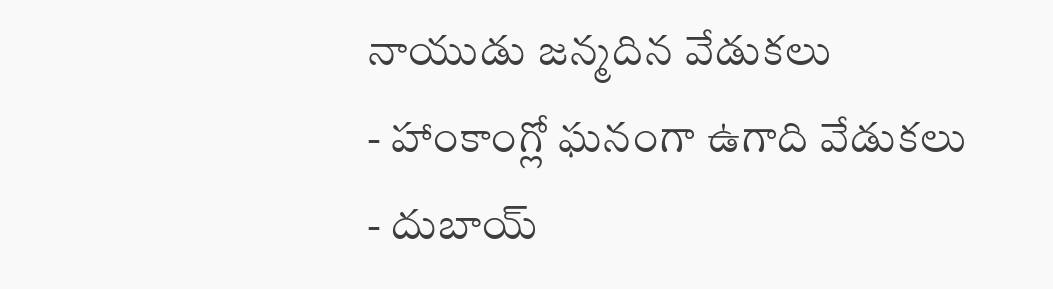నాయుడు జన్మదిన వేడుకలు
- హాంకాంగ్లో ఘనంగా ఉగాది వేడుకలు
- దుబాయ్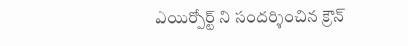ఎయిర్పోర్ట్ ని సందర్శించిన క్రౌన్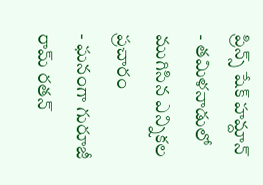ప్రిన్స్ షేక్ హమ్దాన్
- తమిళనాడులో ముగిసిన ఎన్నికల ప్రచారం
- ఘనంగా గురూజీ రామ్ రతన్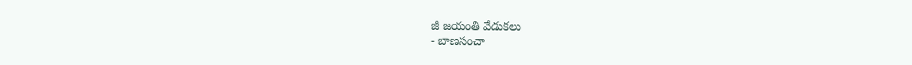జీ జయంతి వేడుకలు
- బాణసంచా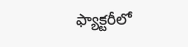ఫ్యాక్టరీలో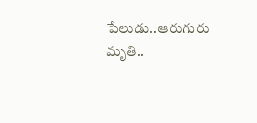పేలుడు..ఆరుగురు మృతి..